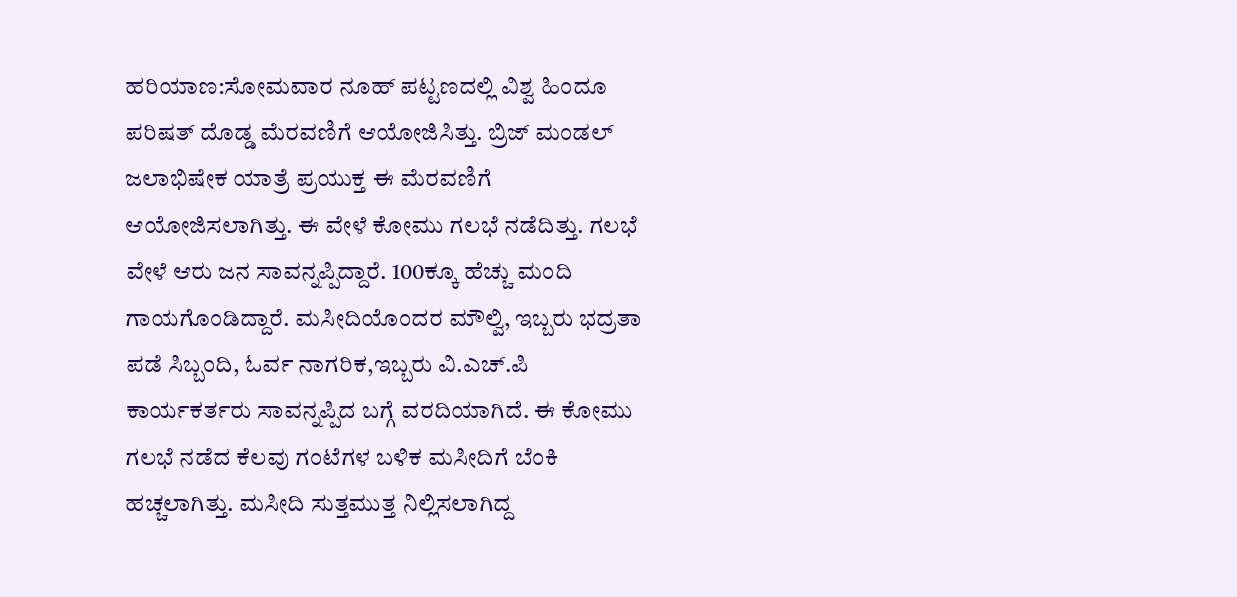ಹರಿಯಾಣ:ಸೋಮವಾರ ನೂಹ್ ಪಟ್ಟಣದಲ್ಲಿ ವಿಶ್ವ ಹಿಂದೂ ಪರಿಷತ್ ದೊಡ್ಡ ಮೆರವಣಿಗೆ ಆಯೋಜಿಸಿತ್ತು. ಬ್ರಿಜ್ ಮಂಡಲ್ ಜಲಾಭಿಷೇಕ ಯಾತ್ರೆ ಪ್ರಯುಕ್ತ ಈ ಮೆರವಣಿಗೆ ಆಯೋಜಿಸಲಾಗಿತ್ತು. ಈ ವೇಳೆ ಕೋಮು ಗಲಭೆ ನಡೆದಿತ್ತು. ಗಲಭೆ ವೇಳೆ ಆರು ಜನ ಸಾವನ್ನಪ್ಪಿದ್ದಾರೆ. 100ಕ್ಕೂ ಹೆಚ್ಚು ಮಂದಿ ಗಾಯಗೊಂಡಿದ್ದಾರೆ. ಮಸೀದಿಯೊಂದರ ಮೌಲ್ವಿ, ಇಬ್ಬರು ಭದ್ರತಾ ಪಡೆ ಸಿಬ್ಬಂದಿ, ಓರ್ವ ನಾಗರಿಕ,ಇಬ್ಬರು ವಿ.ಎಚ್.ಪಿ ಕಾರ್ಯಕರ್ತರು ಸಾವನ್ನಪ್ಪಿದ ಬಗ್ಗೆ ವರದಿಯಾಗಿದೆ. ಈ ಕೋಮು ಗಲಭೆ ನಡೆದ ಕೆಲವು ಗಂಟೆಗಳ ಬಳಿಕ ಮಸೀದಿಗೆ ಬೆಂಕಿ ಹಚ್ಚಲಾಗಿತ್ತು. ಮಸೀದಿ ಸುತ್ತಮುತ್ತ ನಿಲ್ಲಿಸಲಾಗಿದ್ದ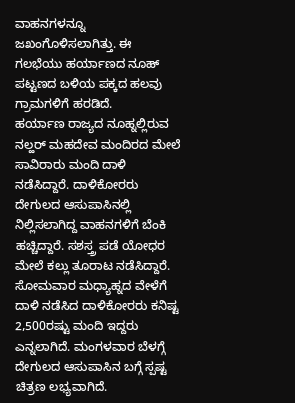ವಾಹನಗಳನ್ನೂ ಜಖಂಗೊಳಿಸಲಾಗಿತ್ತು. ಈ ಗಲಭೆಯು ಹರ್ಯಾಣದ ನೂಹ್ ಪಟ್ಟಣದ ಬಳಿಯ ಪಕ್ಕದ ಹಲವು ಗ್ರಾಮಗಳಿಗೆ ಹರಡಿದೆ.
ಹರ್ಯಾಣ ರಾಜ್ಯದ ನೂಹ್ನಲ್ಲಿರುವ ನಲ್ಹರ್ ಮಹದೇವ ಮಂದಿರದ ಮೇಲೆ ಸಾವಿರಾರು ಮಂದಿ ದಾಳಿ ನಡೆಸಿದ್ದಾರೆ. ದಾಳಿಕೋರರು ದೇಗುಲದ ಆಸುಪಾಸಿನಲ್ಲಿ ನಿಲ್ಲಿಸಲಾಗಿದ್ದ ವಾಹನಗಳಿಗೆ ಬೆಂಕಿ ಹಚ್ಚಿದ್ದಾರೆ. ಸಶಸ್ತ್ರ ಪಡೆ ಯೋಧರ ಮೇಲೆ ಕಲ್ಲು ತೂರಾಟ ನಡೆಸಿದ್ದಾರೆ. ಸೋಮವಾರ ಮಧ್ಯಾಹ್ನದ ವೇಳೆಗೆ ದಾಳಿ ನಡೆಸಿದ ದಾಳಿಕೋರರು ಕನಿಷ್ಟ 2,500ರಷ್ಟು ಮಂದಿ ಇದ್ದರು ಎನ್ನಲಾಗಿದೆ. ಮಂಗಳವಾರ ಬೆಳಗ್ಗೆ ದೇಗುಲದ ಆಸುಪಾಸಿನ ಬಗ್ಗೆ ಸ್ಪಷ್ಟ ಚಿತ್ರಣ ಲಭ್ಯವಾಗಿದೆ.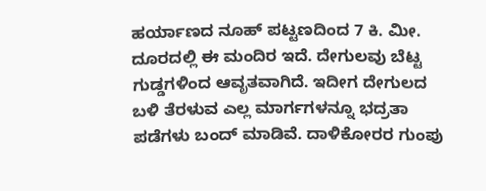ಹರ್ಯಾಣದ ನೂಹ್ ಪಟ್ಟಣದಿಂದ 7 ಕಿ. ಮೀ.
ದೂರದಲ್ಲಿ ಈ ಮಂದಿರ ಇದೆ. ದೇಗುಲವು ಬೆಟ್ಟ ಗುಡ್ಡಗಳಿಂದ ಆವೃತವಾಗಿದೆ. ಇದೀಗ ದೇಗುಲದ ಬಳಿ ತೆರಳುವ ಎಲ್ಲ ಮಾರ್ಗಗಳನ್ನೂ ಭದ್ರತಾ ಪಡೆಗಳು ಬಂದ್ ಮಾಡಿವೆ. ದಾಳಿಕೋರರ ಗುಂಪು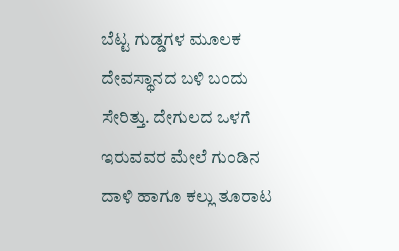ಬೆಟ್ಟ ಗುಡ್ಡಗಳ ಮೂಲಕ ದೇವಸ್ಥಾನದ ಬಳಿ ಬಂದು ಸೇರಿತ್ತು. ದೇಗುಲದ ಒಳಗೆ ಇರುವವರ ಮೇಲೆ ಗುಂಡಿನ ದಾಳಿ ಹಾಗೂ ಕಲ್ಲು ತೂರಾಟ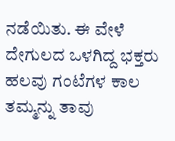ನಡೆಯಿತು. ಈ ವೇಳೆ ದೇಗುಲದ ಒಳಗಿದ್ದ ಭಕ್ತರು ಹಲವು ಗಂಟೆಗಳ ಕಾಲ ತಮ್ಮನ್ನು ತಾವು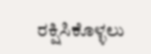ರಕ್ಷಿಸಿಕೊಳ್ಳಲು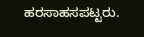ಹರಸಾಹಸಪಟ್ಟರು.